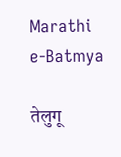Marathi e-Batmya

तेलुगू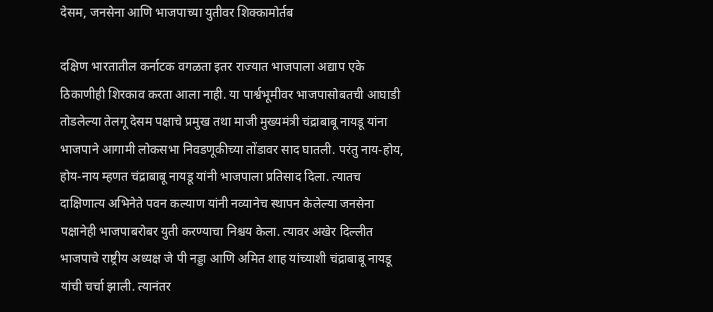देसम, जनसेना आणि भाजपाच्या युतीवर शिक्कामोर्तब

दक्षिण भारतातील कर्नाटक वगळता इतर राज्यात भाजपाला अद्याप एके ठिकाणीही शिरकाव करता आला नाही. या पार्श्वभूमीवर भाजपासोबतची आघाडी तोडलेल्या तेलगू देसम पक्षाचे प्रमुख तथा माजी मुख्यमंत्री चंद्राबाबू नायडू यांना भाजपाने आगामी लोकसभा निवडणूकीच्या तोंडावर साद घातली. परंतु नाय-होय, होय-नाय म्हणत चंद्राबाबू नायडू यांनी भाजपाला प्रतिसाद दिला. त्यातच दाक्षिणात्य अभिनेते पवन कल्याण यांनी नव्यानेच स्थापन केलेल्या जनसेना पक्षानेही भाजपाबरोबर युती करण्याचा निश्चय केला. त्यावर अखेर दिल्लीत भाजपाचे राष्ट्रीय अध्यक्ष जे पी नड्डा आणि अमित शाह यांच्याशी चंद्राबाबू नायडू यांची चर्चा झाली. त्यानंतर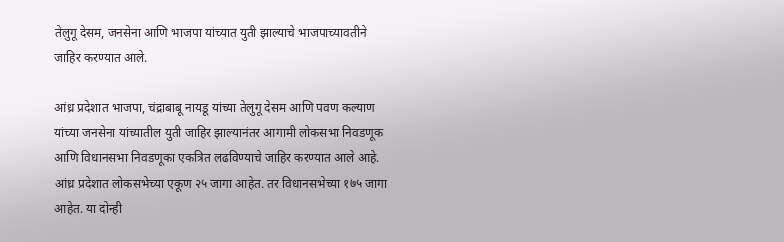तेलुगू देसम, जनसेना आणि भाजपा यांच्यात युती झाल्याचे भाजपाच्यावतीने जाहिर करण्यात आले.

आंध्र प्रदेशात भाजपा, चंद्राबाबू नायडू यांच्या तेलुगू देसम आणि पवण कल्याण यांच्या जनसेना यांच्यातील युती जाहिर झाल्यानंतर आगामी लोकसभा निवडणूक आणि विधानसभा निवडणूका एकत्रित लढविण्याचे जाहिर करण्यात आले आहे. आंध्र प्रदेशात लोकसभेच्या एकूण २५ जागा आहेत. तर विधानसभेच्या १७५ जागा आहेत. या दोन्ही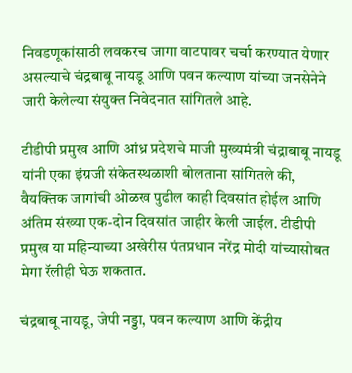निवडणूकांसाठी लवकरच जागा वाटपावर चर्चा करण्यात येणार असल्याचे चंद्रबाबू नायडू आणि पवन कल्याण यांच्या जनसेनेने जारी केलेल्या संयुक्त निवेदनात सांगितले आहे.

टीडीपी प्रमुख आणि आंध्र प्रदेशचे माजी मुख्यमंत्री चंद्राबाबू नायडू यांनी एका इंग्रजी संकेतस्थळाशी बोलताना सांगितले की, वैयक्तिक जागांची ओळख पुढील काही दिवसांत होईल आणि अंतिम संख्या एक-दोन दिवसांत जाहीर केली जाईल. टीडीपी प्रमुख या महिन्याच्या अखेरीस पंतप्रधान नरेंद्र मोदी यांच्यासोबत मेगा रॅलीही घेऊ शकतात.

चंद्रबाबू नायडू, जेपी नड्डा, पवन कल्याण आणि केंद्रीय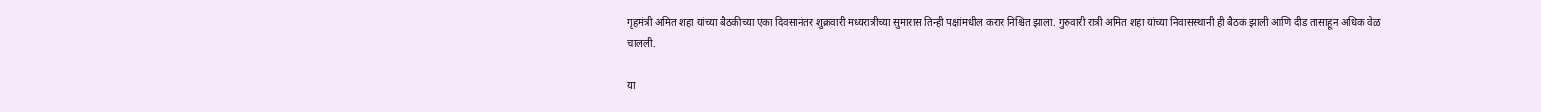गृहमंत्री अमित शहा यांच्या बैठकीच्या एका दिवसानंतर शुक्रवारी मध्यरात्रीच्या सुमारास तिन्ही पक्षांमधील करार निश्चित झाला. गुरुवारी रात्री अमित शहा यांच्या निवासस्थानी ही बैठक झाली आणि दीड तासाहून अधिक वेळ चालली.

या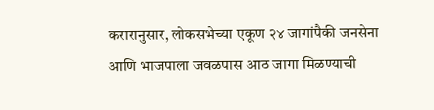करारानुसार, लोकसभेच्या एकूण २४ जागांपैकी जनसेना आणि भाजपाला जवळपास आठ जागा मिळण्याची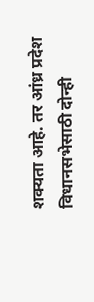शक्यता आहे. तर आंध्र प्रदेश विधानसभेसाठी दोन्ही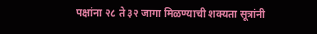पक्षांना २८ ते ३२ जागा मिळण्याची शक्यता सूत्रांनी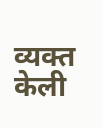व्यक्त केली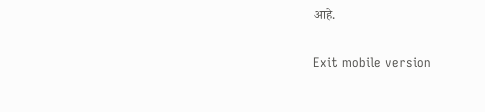आहे.

Exit mobile version